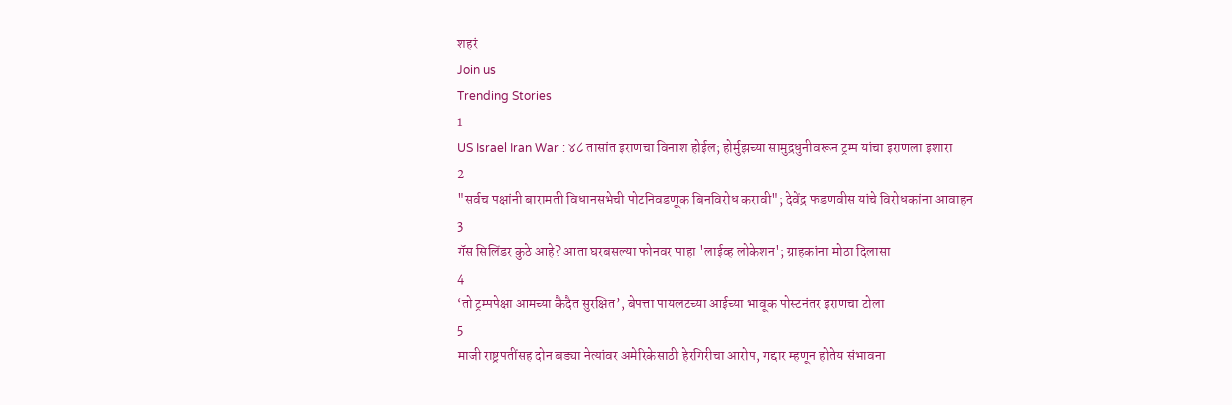शहरं
Join us
Trending Stories
1
US Israel Iran War : ४८ तासांत इराणचा विनाश होईल; होर्मुझच्या सामुद्रधुनीवरून ट्रम्प यांचा इराणला इशारा
2
"सर्वच पक्षांनी बारामती विधानसभेची पोटनिवडणूक बिनविरोध करावी"; देवेंद्र फडणवीस यांचे विरोधकांना आवाहन
3
गॅस सिलिंडर कुठे आहे? आता घरबसल्या फोनवर पाहा 'लाईव्ह लोकेशन'; ग्राहकांना मोठा दिलासा
4
‘तो ट्रम्पपेक्षा आमच्या कैदैत सुरक्षित’, बेपत्ता पायलटच्या आईच्या भावूक पोस्टनंतर इराणचा टोला
5
माजी राष्ट्रपतींसह दोन बड्या नेत्यांवर अमेरिकेसाठी हेरगिरीचा आरोप, गद्दार म्हणून होतेय संभावना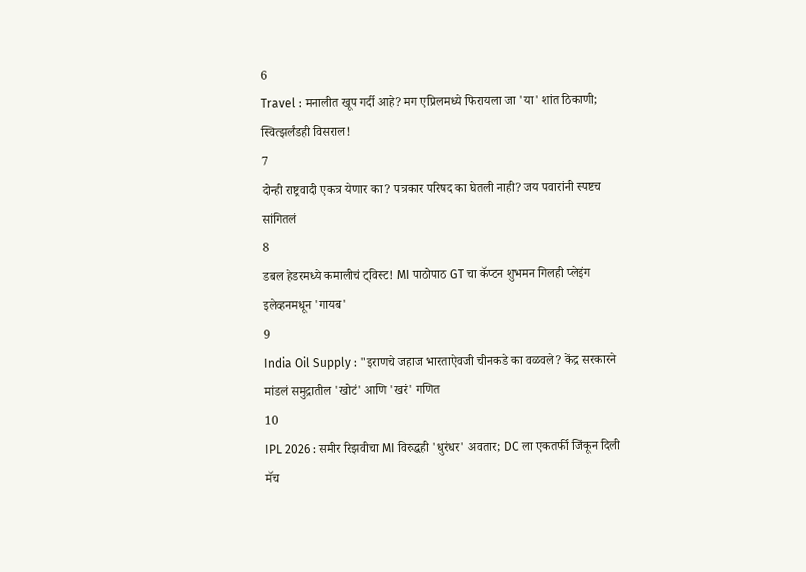6
Travel : मनालीत खूप गर्दी आहे? मग एप्रिलमध्ये फिरायला जा 'या' शांत ठिकाणी; स्वित्झर्लंडही विसराल!
7
दोन्ही राष्ट्रवादी एकत्र येणार का? पत्रकार परिषद का घेतली नाही? जय पवारांनी स्पष्टच सांगितलं
8
डबल हेडरमध्ये कमालीचं ट्विस्ट! MI पाठोपाठ GT चा कॅप्टन शुभमन गिलही प्लेइंग इलेव्हनमधून 'गायब'
9
India Oil Supply : "इराणचे जहाज भारताऐवजी चीनकडे का वळवले? केंद्र सरकारने मांडलं समुद्रातील 'खोटं' आणि 'खरं' गणित
10
IPL 2026 : समीर रिझवीचा MI विरुद्धही 'धुरंधर' अवतार; DC ला एकतर्फी जिंकून दिली मॅच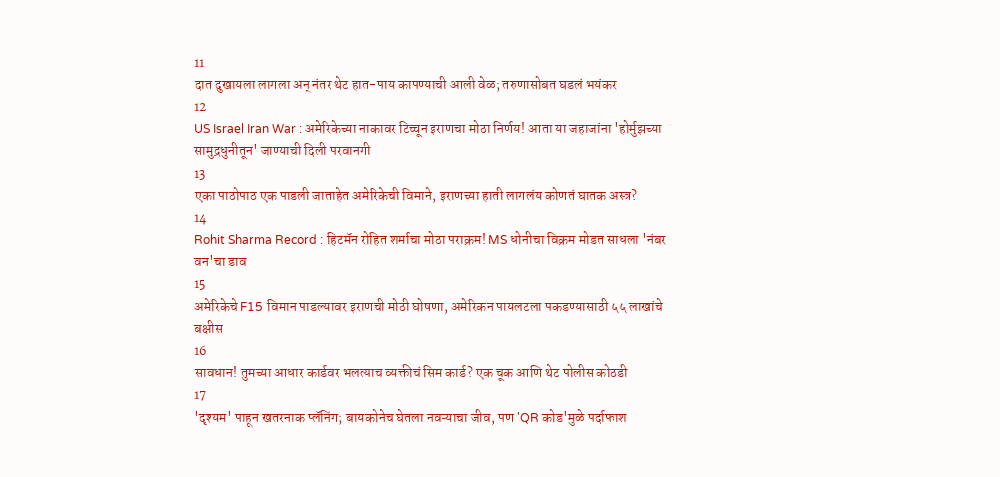11
दात दुखायला लागला अन् नंतर थेट हात-पाय कापण्याची आली वेळ; तरुणासोबत घडलं भयंकर
12
US Israel Iran War : अमेरिकेच्या नाकावर टिच्चून इराणचा मोठा निर्णय! आता या जहाजांना 'होर्मुझच्या सामुद्रधुनीतून' जाण्याची दिली परवानगी
13
एका पाठोपाठ एक पाडली जाताहेत अमेरिकेची विमाने, इराणच्या हाती लागलंय कोणतं घातक अस्त्र?
14
Rohit Sharma Record : हिटमॅन रोहित शर्माचा मोठा पराक्रम! MS धोनीचा विक्रम मोडत साधला 'नंबर वन'चा डाव
15
अमेरिकेचे F15 विमान पाडल्यावर इराणची मोठी घोषणा, अमेरिकन पायलटला पकडण्यासाठी ५५ लाखांचे बक्षीस
16
सावधान! तुमच्या आधार कार्डवर भलत्याच व्यक्तीचं सिम कार्ड? एक चूक आणि थेट पोलीस कोठडी
17
'दृश्यम' पाहून खतरनाक प्लॅनिंग; बायकोनेच घेतला नवऱ्याचा जीव, पण 'QR कोड'मुळे पर्दाफाश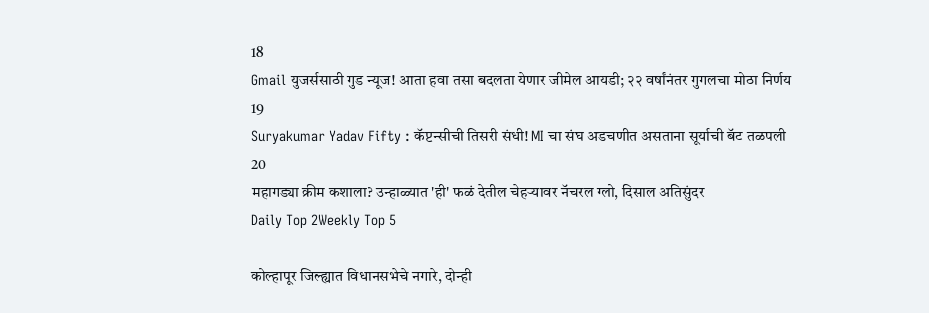18
Gmail युजर्ससाठी गुड न्यूज! आता हवा तसा बदलता येणार जीमेल आयडी; २२ वर्षांनंतर गुगलचा मोठा निर्णय
19
Suryakumar Yadav Fifty : कॅप्टन्सीची तिसरी संधी! MI चा संघ अडचणीत असताना सूर्याची बॅट तळपली
20
महागड्या क्रीम कशाला? उन्हाळ्यात 'ही' फळं देतील चेहऱ्यावर नॅचरल ग्लो, दिसाल अतिसुंदर
Daily Top 2Weekly Top 5

कोल्हापूर जिल्ह्यात विधानसभेचे नगारे, दोन्ही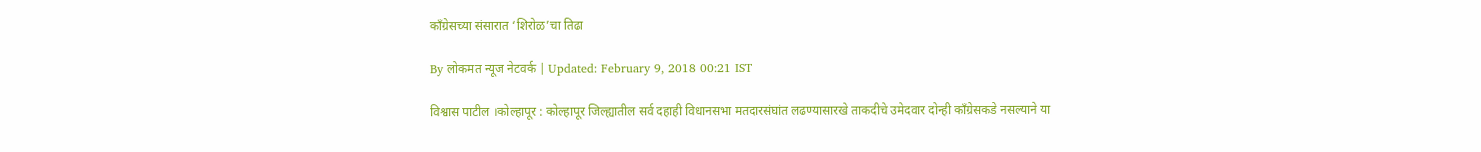काँग्रेसच्या संसारात ‘शिरोळ’चा तिढा

By लोकमत न्यूज नेटवर्क | Updated: February 9, 2018 00:21 IST

विश्वास पाटील ।कोल्हापूर : कोल्हापूर जिल्ह्यातील सर्व दहाही विधानसभा मतदारसंघांत लढण्यासारखे ताकदीचे उमेदवार दोन्ही काँग्रेसकडे नसल्याने या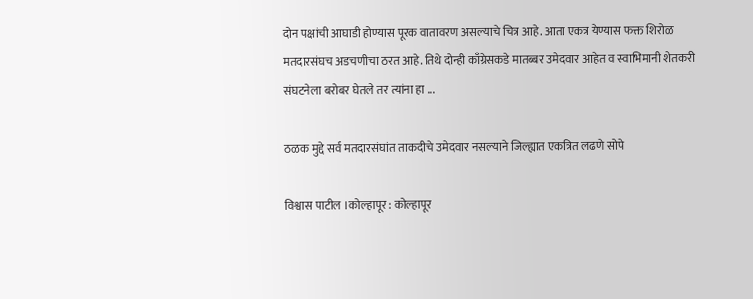दोन पक्षांची आघाडी होण्यास पूरक वातावरण असल्याचे चित्र आहे. आता एकत्र येण्यास फक्त शिरोळ मतदारसंघच अडचणीचा ठरत आहे. तिथे दोन्ही काँग्रेसकडे मातब्बर उमेदवार आहेत व स्वाभिमानी शेतकरी संघटनेला बरोबर घेतले तर त्यांना हा ...

ठळक मुद्दे सर्व मतदारसंघांत ताकदीचे उमेदवार नसल्याने जिल्ह्यात एकत्रित लढणे सोपे

विश्वास पाटील ।कोल्हापूर : कोल्हापूर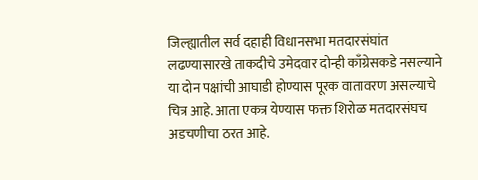जिल्ह्यातील सर्व दहाही विधानसभा मतदारसंघांत लढण्यासारखे ताकदीचे उमेदवार दोन्ही काँग्रेसकडे नसल्याने या दोन पक्षांची आघाडी होण्यास पूरक वातावरण असल्याचे चित्र आहे. आता एकत्र येण्यास फक्त शिरोळ मतदारसंघच अडचणीचा ठरत आहे.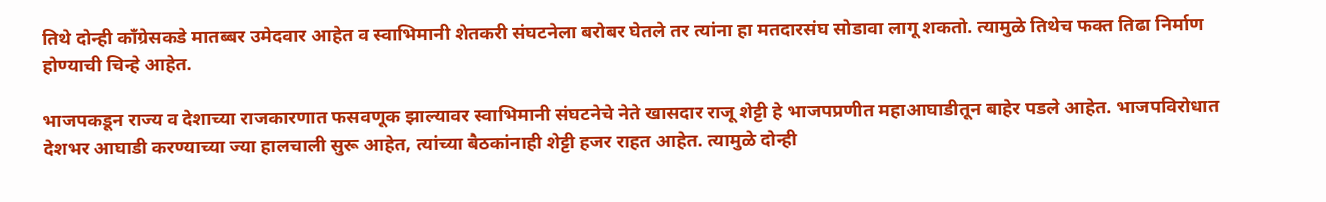तिथे दोन्ही काँग्रेसकडे मातब्बर उमेदवार आहेत व स्वाभिमानी शेतकरी संघटनेला बरोबर घेतले तर त्यांना हा मतदारसंघ सोडावा लागू शकतो. त्यामुळे तिथेच फक्त तिढा निर्माण होण्याची चिन्हे आहेत.

भाजपकडून राज्य व देशाच्या राजकारणात फसवणूक झाल्यावर स्वाभिमानी संघटनेचे नेते खासदार राजू शेट्टी हे भाजपप्रणीत महाआघाडीतून बाहेर पडले आहेत. भाजपविरोधात देशभर आघाडी करण्याच्या ज्या हालचाली सुरू आहेत, त्यांच्या बैठकांनाही शेट्टी हजर राहत आहेत. त्यामुळे दोन्ही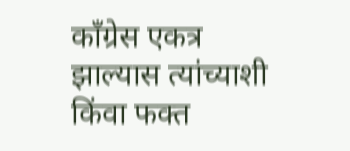काँग्रेस एकत्र झाल्यास त्यांच्याशी किंवा फक्त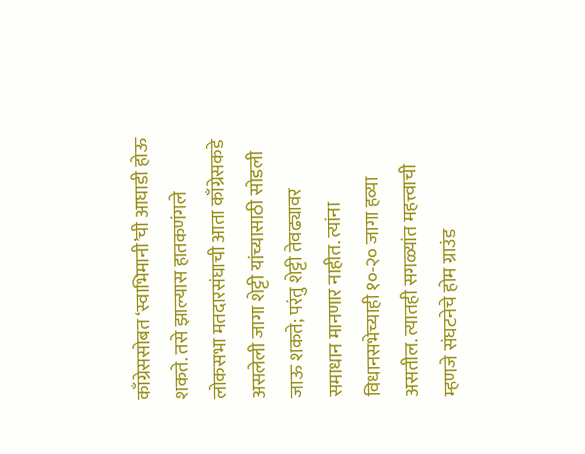काँग्रेससोबत ‘स्वाभिमानी’ची आघाडी होऊ शकते. तसे झाल्यास हातकणंगले लोकसभा मतदारसंघाची आता काँग्रेसकडे असलेली जागा शेट्टी यांच्यासाठी सोडली जाऊ शकते; परंतु शेट्टी तेवढ्यावर समाधान मानणार नाहीत. त्यांना विधानसभेच्याही १०-२० जागा हव्या असतील. त्यातही सगळ्यांत महत्त्वाची म्हणजे संघटनेचे होम ग्राउंड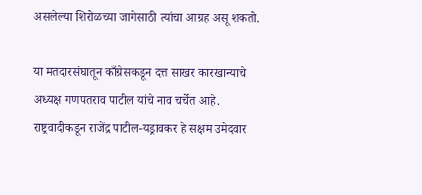असलेल्या शिरोळच्या जागेसाठी त्यांचा आग्रह असू शकतो.

या मतदारसंघातून काँग्रेसकडून दत्त साखर कारखान्याचे अध्यक्ष गणपतराव पाटील यांचे नाव चर्चेत आहे. राष्ट्रवादीकडून राजेंद्र पाटील-यड्रावकर हे सक्षम उमेदवार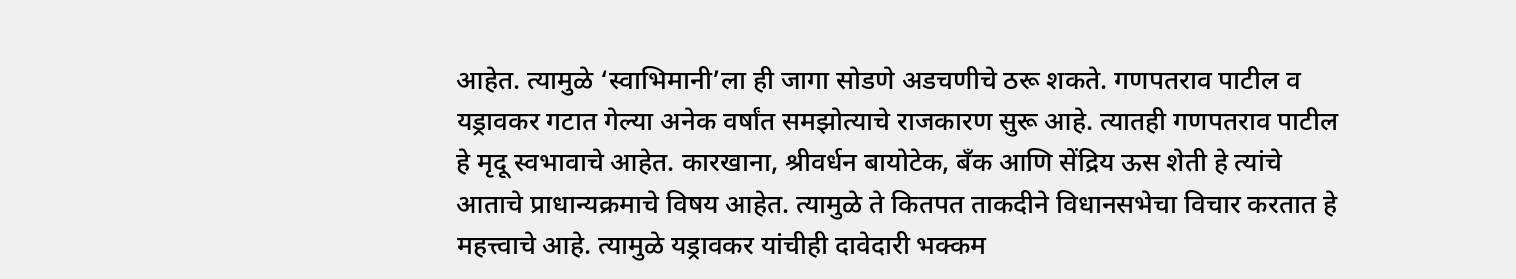आहेत. त्यामुळे ‘स्वाभिमानी’ला ही जागा सोडणे अडचणीचे ठरू शकते. गणपतराव पाटील व यड्रावकर गटात गेल्या अनेक वर्षांत समझोत्याचे राजकारण सुरू आहे. त्यातही गणपतराव पाटील हे मृदू स्वभावाचे आहेत. कारखाना, श्रीवर्धन बायोटेक, बँक आणि सेंद्रिय ऊस शेती हे त्यांचे आताचे प्राधान्यक्रमाचे विषय आहेत. त्यामुळे ते कितपत ताकदीने विधानसभेचा विचार करतात हे महत्त्वाचे आहे. त्यामुळे यड्रावकर यांचीही दावेदारी भक्कम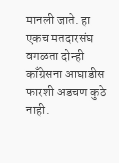मानली जाते. हा एकच मतदारसंघ वगळता दोन्ही काँग्रेसना आघाडीस फारशी अडचण कुठे नाही.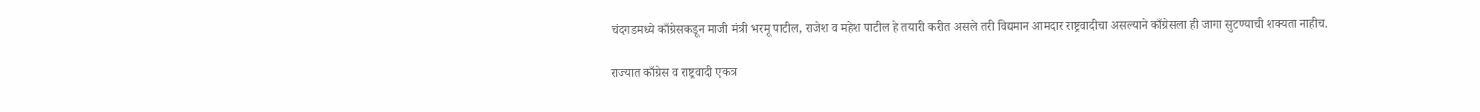चंदगडमध्ये काँग्रेसकडून माजी मंत्री भरमू पाटील, राजेश व महेश पाटील हे तयारी करीत असले तरी विद्यमान आमदार राष्ट्रवादीचा असल्याने काँग्रेसला ही जागा सुटण्याची शक्यता नाहीच.

राज्यात काँग्रेस व राष्ट्रवादी एकत्र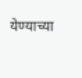येण्याच्या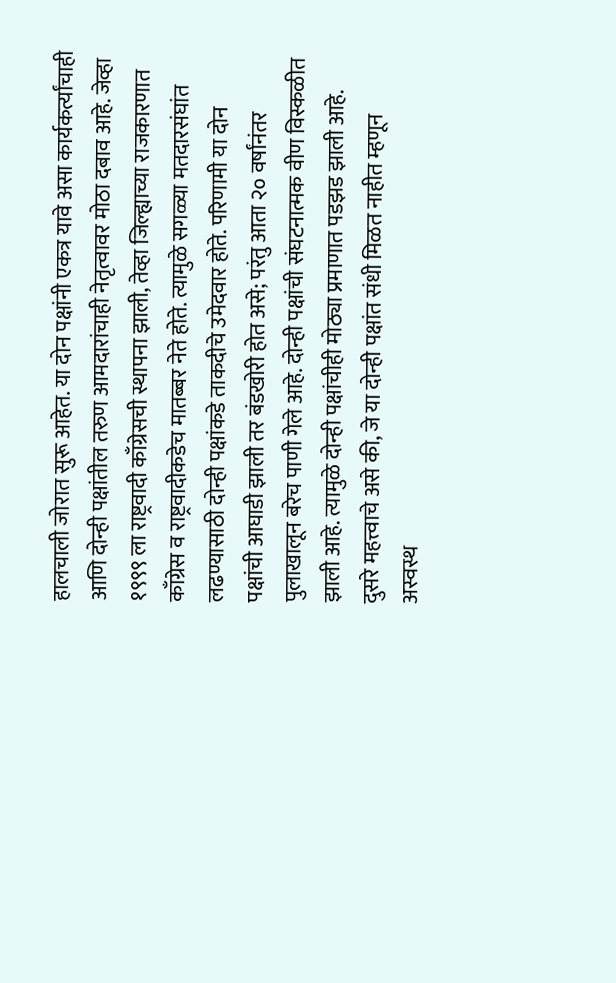हालचाली जोरात सुरू आहेत. या दोन पक्षांनी एकत्र यावे असा कार्यकर्त्यांचाही आणि दोन्ही पक्षांतील तरुण आमदारांचाही नेतृत्वावर मोठा दबाव आहे. जेव्हा १९९९ ला राष्ट्रवादी काँग्रेसची स्थापना झाली, तेव्हा जिल्ह्याच्या राजकारणात काँग्रेस व राष्ट्रवादीकडेच मातब्बर नेते होते. त्यामुळे सगळ्या मतदारसंघांत लढण्यासाठी दोन्ही पक्षांकडे ताकदीचे उमेदवार होते. परिणामी या दोन पक्षांची आघाडी झाली तर बंडखोरी होत असे; परंतु आता २० वर्षांनंतर पुलाखालून बरेच पाणी गेले आहे. दोन्ही पक्षांची संघटनात्मक वीण विस्कळीत झाली आहे. त्यामुळे दोन्ही पक्षांचीही मोठ्या प्रमाणात पडझड झाली आहे. दुसरे महत्त्वाचे असे की, जे या दोन्ही पक्षांत संधी मिळत नाहीत म्हणून अस्वस्थ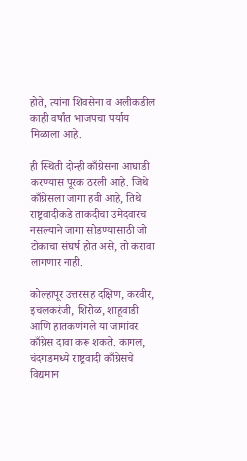होते, त्यांना शिवसेना व अलीकडील काही वर्षांत भाजपचा पर्याय मिळाला आहे.

ही स्थिती दोन्ही काँग्रेसना आघाडी करण्यास पूरक ठरली आहे. जिथे काँग्रेसला जागा हवी आहे, तिथे राष्ट्रवादीकडे ताकदीचा उमेदवारच नसल्याने जागा सोडण्यासाठी जो टोकाचा संघर्ष होत असे, तो करावा लागणार नाही.

कोल्हापूर उत्तरसह दक्षिण, करवीर, इचलकरंजी, शिरोळ, शाहूवाडी आणि हातकणंगले या जागांवर काँग्रेस दावा करू शकते. कागल, चंदगडमध्ये राष्ट्रवादी काँग्रेसचे विद्यमान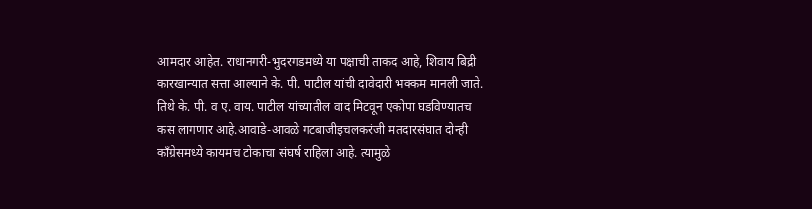आमदार आहेत. राधानगरी-भुदरगडमध्ये या पक्षाची ताकद आहे, शिवाय बिद्री कारखान्यात सत्ता आल्याने के. पी. पाटील यांची दावेदारी भक्कम मानली जाते. तिथे के. पी. व ए. वाय. पाटील यांच्यातील वाद मिटवून एकोपा घडविण्यातच कस लागणार आहे.आवाडे-आवळे गटबाजीइचलकरंजी मतदारसंघात दोन्ही काँग्रेसमध्ये कायमच टोकाचा संघर्ष राहिला आहे. त्यामुळे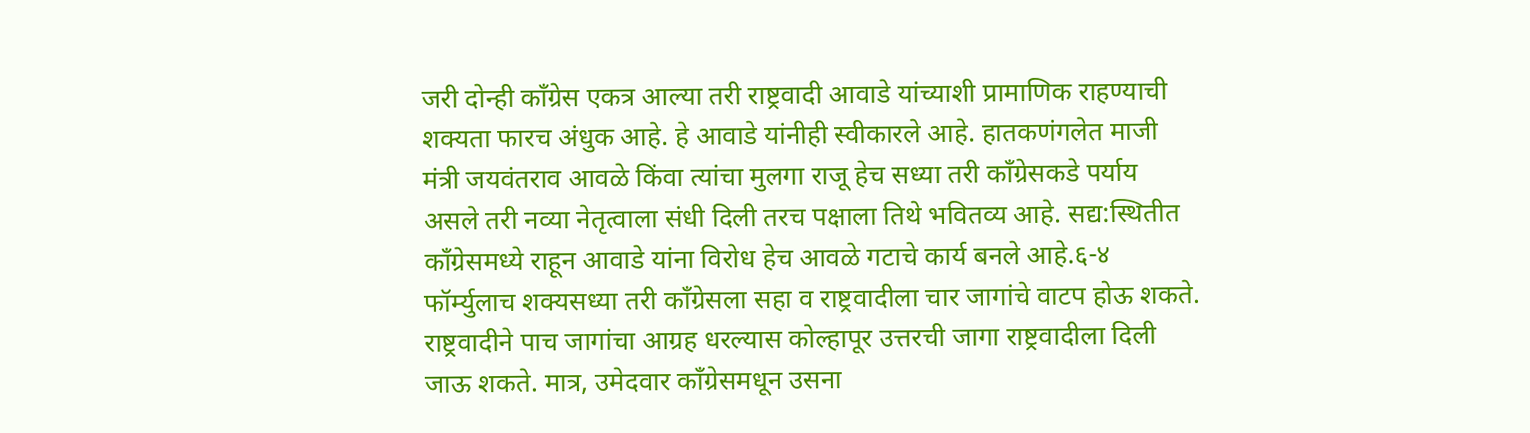जरी दोन्ही काँग्रेस एकत्र आल्या तरी राष्ट्रवादी आवाडे यांच्याशी प्रामाणिक राहण्याची शक्यता फारच अंधुक आहे. हे आवाडे यांनीही स्वीकारले आहे. हातकणंगलेत माजी मंत्री जयवंतराव आवळे किंवा त्यांचा मुलगा राजू हेच सध्या तरी काँग्रेसकडे पर्याय असले तरी नव्या नेतृत्वाला संधी दिली तरच पक्षाला तिथे भवितव्य आहे. सद्य:स्थितीत काँग्रेसमध्ये राहून आवाडे यांना विरोध हेच आवळे गटाचे कार्य बनले आहे.६-४ फॉर्म्युलाच शक्यसध्या तरी काँग्रेसला सहा व राष्ट्रवादीला चार जागांचे वाटप होऊ शकते. राष्ट्रवादीने पाच जागांचा आग्रह धरल्यास कोल्हापूर उत्तरची जागा राष्ट्रवादीला दिली जाऊ शकते. मात्र, उमेदवार काँग्रेसमधून उसना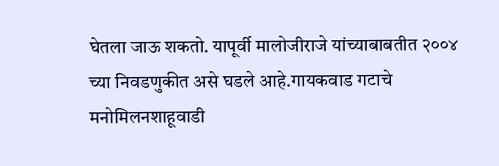घेतला जाऊ शकतो. यापूर्वी मालोजीराजे यांच्याबाबतीत २००४ च्या निवडणुकीत असे घडले आहे.गायकवाड गटाचे मनोमिलनशाहूवाडी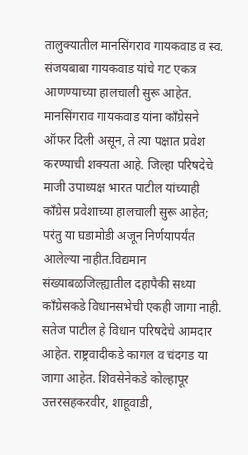तालुक्यातील मानसिंगराव गायकवाड व स्व. संजयबाबा गायकवाड यांचे गट एकत्र आणण्याच्या हालचाली सुरू आहेत. मानसिंगराव गायकवाड यांना काँग्रेसने ऑफर दिली असून, ते त्या पक्षात प्रवेश करण्याची शक्यता आहे. जिल्हा परिषदेचे माजी उपाध्यक्ष भारत पाटील यांच्याही काँग्रेस प्रवेशाच्या हालचाली सुरू आहेत; परंतु या घडामोडी अजून निर्णयापर्यंत आलेल्या नाहीत.विद्यमान संख्याबळजिल्ह्यातील दहापैकी सध्या काँग्रेसकडे विधानसभेची एकही जागा नाही. सतेज पाटील हे विधान परिषदेचे आमदार आहेत. राष्ट्रवादीकडे कागल व चंदगड या जागा आहेत. शिवसेनेकडे कोल्हापूर उत्तरसहकरवीर, शाहूवाडी,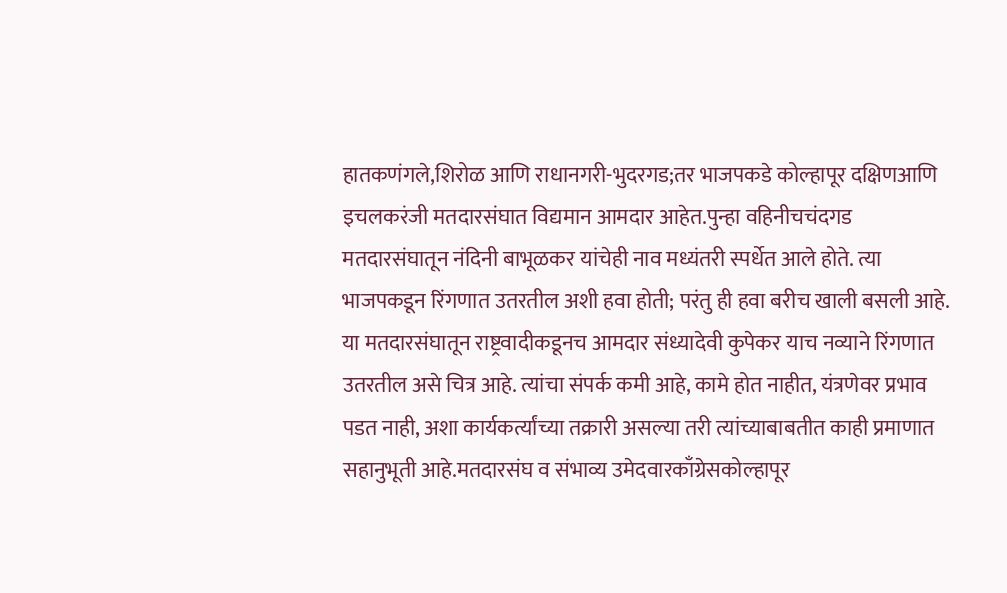हातकणंगले,शिरोळ आणि राधानगरी-भुदरगड;तर भाजपकडे कोल्हापूर दक्षिणआणि इचलकरंजी मतदारसंघात विद्यमान आमदार आहेत.पुन्हा वहिनीचचंदगड मतदारसंघातून नंदिनी बाभूळकर यांचेही नाव मध्यंतरी स्पर्धेत आले होते. त्या भाजपकडून रिंगणात उतरतील अशी हवा होती; परंतु ही हवा बरीच खाली बसली आहे. या मतदारसंघातून राष्ट्रवादीकडूनच आमदार संध्यादेवी कुपेकर याच नव्याने रिंगणात उतरतील असे चित्र आहे. त्यांचा संपर्क कमी आहे, कामे होत नाहीत, यंत्रणेवर प्रभाव पडत नाही, अशा कार्यकर्त्यांच्या तक्रारी असल्या तरी त्यांच्याबाबतीत काही प्रमाणात सहानुभूती आहे.मतदारसंघ व संभाव्य उमेदवारकाँग्रेसकोल्हापूर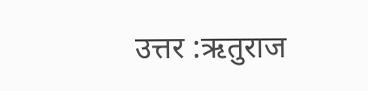उत्तर :ऋतुराज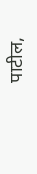पाटील,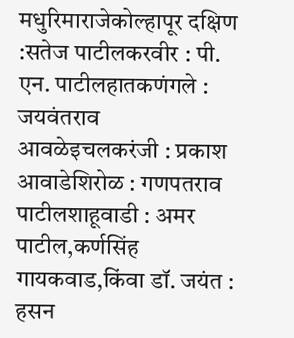मधुरिमाराजेकोल्हापूर दक्षिण :सतेज पाटीलकरवीर : पी. एन. पाटीलहातकणंगले : जयवंतराव आवळेइचलकरंजी : प्रकाश आवाडेशिरोळ : गणपतराव पाटीलशाहूवाडी : अमर पाटील,कर्णसिंह गायकवाड,किंवा डॉ. जयंत : हसन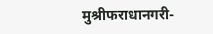मुश्रीफराधानगरी-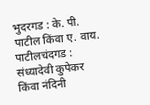भुदरगड : के. पी. पाटील किंवा ए. वाय. पाटीलचंदगड : संध्यादेवी कुपेकर किंवा नंदिनी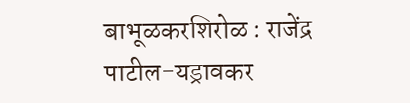बाभूळकरशिरोळ : राजेंद्र पाटील-यड्रावकर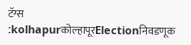टॅग्स :kolhapurकोल्हापूरElectionनिवडणूक